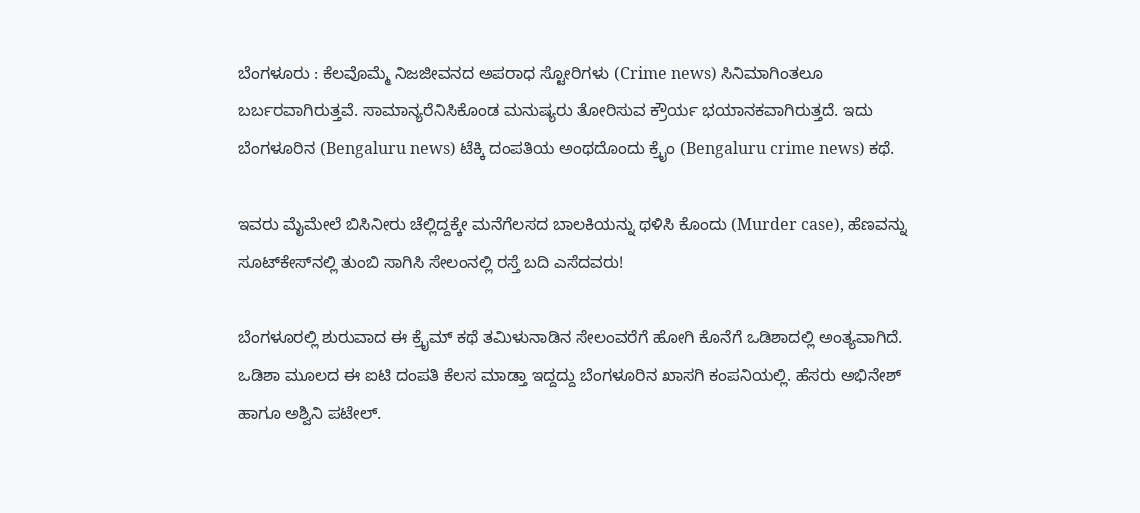ಬೆಂಗಳೂರು : ಕೆಲವೊಮ್ಮೆ ನಿಜಜೀವನದ ಅಪರಾಧ ಸ್ಟೋರಿಗಳು (Crime news) ಸಿನಿಮಾಗಿಂತಲೂ ಬರ್ಬರವಾಗಿರುತ್ತವೆ. ಸಾಮಾನ್ಯರೆನಿಸಿಕೊಂಡ ಮನುಷ್ಯರು ತೋರಿಸುವ ಕ್ರೌರ್ಯ ಭಯಾನಕವಾಗಿರುತ್ತದೆ. ಇದು ಬೆಂಗಳೂರಿನ (Bengaluru news) ಟೆಕ್ಕಿ ದಂಪತಿಯ ಅಂಥದೊಂದು ಕ್ರೈಂ (Bengaluru crime news) ಕಥೆ.

ಇವರು ಮೈಮೇಲೆ ಬಿಸಿನೀರು ಚೆಲ್ಲಿದ್ದಕ್ಕೇ ಮನೆಗೆಲಸದ ಬಾಲಕಿಯನ್ನು ಥಳಿಸಿ ಕೊಂದು (Murder case), ಹೆಣವನ್ನು ಸೂಟ್‌ಕೇಸ್‌ನಲ್ಲಿ ತುಂಬಿ ಸಾಗಿಸಿ ಸೇಲಂನಲ್ಲಿ ರಸ್ತೆ ಬದಿ ಎಸೆದವರು!

ಬೆಂಗಳೂರಲ್ಲಿ ಶುರುವಾದ ಈ ಕ್ರೈಮ್ ಕಥೆ ತಮಿಳುನಾಡಿನ ಸೇಲಂವರೆಗೆ ಹೋಗಿ ಕೊನೆಗೆ ಒಡಿಶಾದಲ್ಲಿ ಅಂತ್ಯವಾಗಿದೆ. ಒಡಿಶಾ ಮೂಲದ ಈ ಐಟಿ ದಂಪತಿ ಕೆಲಸ ಮಾಡ್ತಾ ಇದ್ದದ್ದು ಬೆಂಗಳೂರಿನ ಖಾಸಗಿ ಕಂಪನಿಯಲ್ಲಿ. ಹೆಸರು ಅಭಿನೇಶ್ ಹಾಗೂ ಅಶ್ವಿನಿ ಪಟೇಲ್.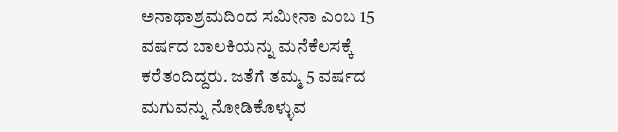ಅನಾಥಾಶ್ರಮದಿಂದ ಸಮೀನಾ ಎಂಬ 15 ವರ್ಷದ ಬಾಲಕಿಯನ್ನು ಮನೆಕೆಲಸಕ್ಕೆ ಕರೆತಂದಿದ್ದರು. ಜತೆಗೆ ತಮ್ಮ 5 ವರ್ಷದ ಮಗುವನ್ನು ನೋಡಿಕೊಳ್ಳುವ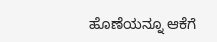ಹೊಣೆಯನ್ನೂ ಆಕೆಗೆ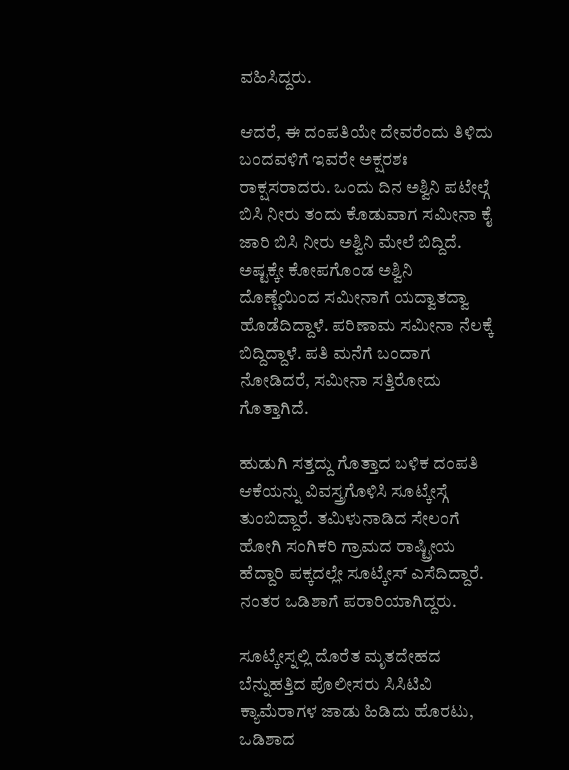ವಹಿಸಿದ್ದರು.

ಆದರೆ, ಈ ದಂಪತಿಯೇ ದೇವರೆಂದು ತಿಳಿದು ಬಂದವಳಿಗೆ ಇವರೇ ಅಕ್ಷರಶಃ ರಾಕ್ಷಸರಾದರು. ಒಂದು ದಿನ ಅಶ್ವಿನಿ ಪಟೇಲ್ಗೆ ಬಿಸಿ ನೀರು ತಂದು ಕೊಡುವಾಗ ಸಮೀನಾ ಕೈ ಜಾರಿ ಬಿಸಿ ನೀರು ಅಶ್ವಿನಿ ಮೇಲೆ ಬಿದ್ದಿದೆ. ಅಷ್ಟಕ್ಕೇ ಕೋಪಗೊಂಡ ಅಶ್ವಿನಿ ದೊಣ್ಣೆಯಿಂದ ಸಮೀನಾಗೆ ಯದ್ವಾತದ್ವಾ ಹೊಡೆದಿದ್ದಾಳೆ. ಪರಿಣಾಮ ಸಮೀನಾ ನೆಲಕ್ಕೆ ಬಿದ್ದಿದ್ದಾಳೆ. ಪತಿ ಮನೆಗೆ ಬಂದಾಗ ನೋಡಿದರೆ, ಸಮೀನಾ ಸತ್ತಿರೋದು ಗೊತ್ತಾಗಿದೆ.

ಹುಡುಗಿ ಸತ್ತದ್ದು ಗೊತ್ತಾದ ಬಳಿಕ ದಂಪತಿ ಆಕೆಯನ್ನು ವಿವಸ್ತ್ರಗೊಳಿಸಿ ಸೂಟ್ಕೇಸ್ಗೆ ತುಂಬಿದ್ದಾರೆ. ತಮಿಳುನಾಡಿದ ಸೇಲಂಗೆ ಹೋಗಿ ಸಂಗಿಕರಿ ಗ್ರಾಮದ ರಾಷ್ಟ್ರೀಯ ಹೆದ್ದಾರಿ ಪಕ್ಕದಲ್ಲೇ ಸೂಟ್ಕೇಸ್ ಎಸೆದಿದ್ದಾರೆ. ನಂತರ ಒಡಿಶಾಗೆ ಪರಾರಿಯಾಗಿದ್ದರು.

ಸೂಟ್ಕೇಸ್ನಲ್ಲಿ ದೊರೆತ ಮೃತದೇಹದ ಬೆನ್ನುಹತ್ತಿದ ಪೊಲೀಸರು ಸಿಸಿಟಿವಿ ಕ್ಯಾಮೆರಾಗಳ ಜಾಡು ಹಿಡಿದು ಹೊರಟು, ಒಡಿಶಾದ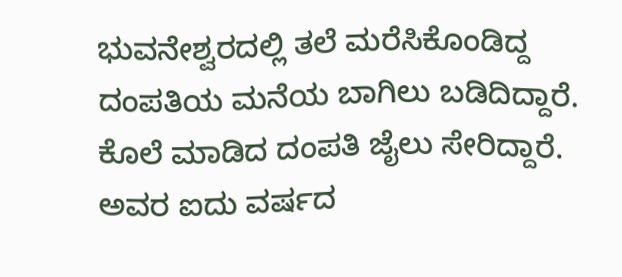ಭುವನೇಶ್ವರದಲ್ಲಿ ತಲೆ ಮರೆಸಿಕೊಂಡಿದ್ದ ದಂಪತಿಯ ಮನೆಯ ಬಾಗಿಲು ಬಡಿದಿದ್ದಾರೆ. ಕೊಲೆ ಮಾಡಿದ ದಂಪತಿ ಜೈಲು ಸೇರಿದ್ದಾರೆ. ಅವರ ಐದು ವರ್ಷದ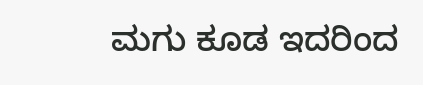ಮಗು ಕೂಡ ಇದರಿಂದ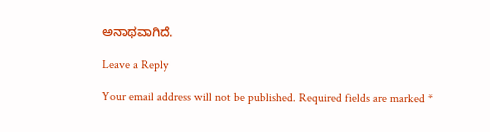ಅನಾಥವಾಗಿದೆ.

Leave a Reply

Your email address will not be published. Required fields are marked *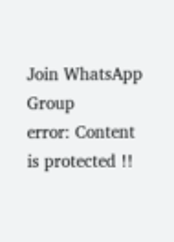Join WhatsApp Group
error: Content is protected !!